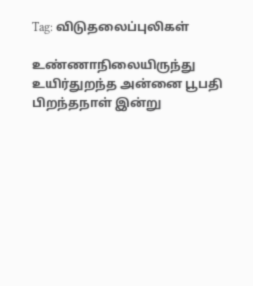Tag: விடுதலைப்புலிகள்

உண்ணாநிலையிருந்து உயிர்துறந்த அன்னை பூபதி பிறந்தநாள் இன்று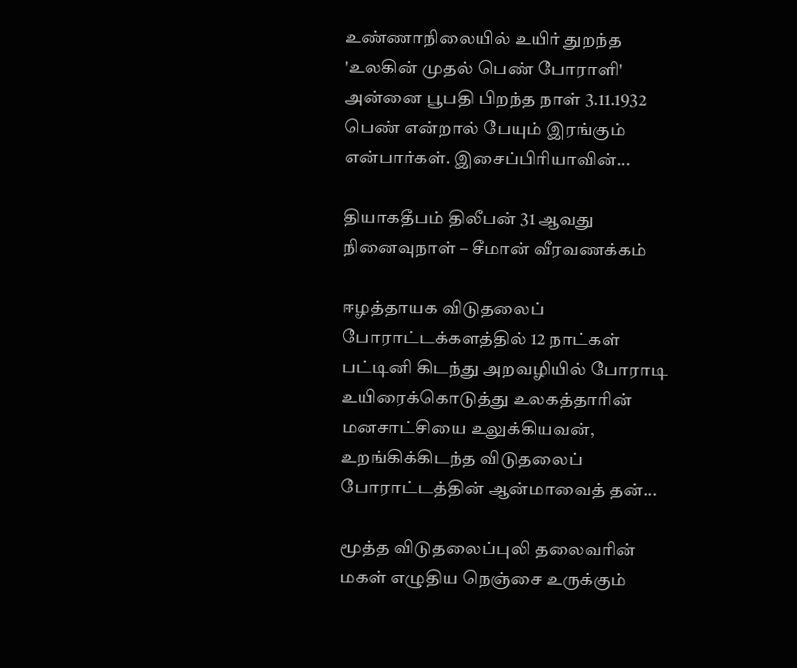உண்ணாநிலையில் உயிர் துறந்த 'உலகின் முதல் பெண் போராளி' அன்னை பூபதி பிறந்த நாள் 3.11.1932 பெண் என்றால் பேயும் இரங்கும் என்பார்கள். இசைப்பிரியாவின்...

தியாகதீபம் திலீபன் 31 ஆவது நினைவுநாள் – சீமான் வீரவணக்கம்

ஈழத்தாயக விடுதலைப் போராட்டக்களத்தில் 12 நாட்கள் பட்டினி கிடந்து அறவழியில் போராடி உயிரைக்கொடுத்து உலகத்தாரின் மனசாட்சியை உலுக்கியவன், உறங்கிக்கிடந்த விடுதலைப் போராட்டத்தின் ஆன்மாவைத் தன்...

மூத்த விடுதலைப்புலி தலைவரின் மகள் எழுதிய நெஞ்சை உருக்கும்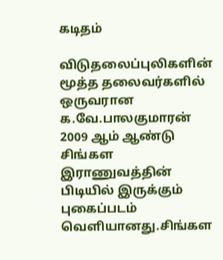கடிதம்

விடுதலைப்புலிகளின் மூத்த தலைவர்களில் ஒருவரான க.வே.பாலகுமாரன் 2009 ஆம் ஆண்டு சிங்கள இராணுவத்தின் பிடியில் இருக்கும் புகைப்படம் வெளியானது.சிங்கள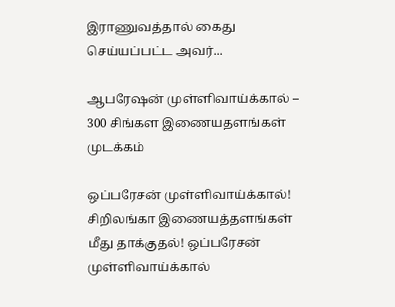இராணுவத்தால் கைது செய்யப்பட்ட அவர்...

ஆபரேஷன் முள்ளிவாய்க்கால் – 300 சிங்கள இணையதளங்கள் முடக்கம்

ஒப்பரேசன் முள்ளிவாய்க்கால்! சிறிலங்கா இணையத்தளங்கள் மீது தாக்குதல்! ஒப்பரேசன் முள்ளிவாய்க்கால்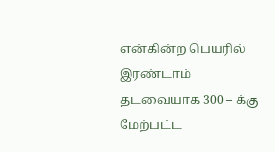என்கின்ற பெயரில் இரண்டாம் தடவையாக 300 – க்கு மேற்பட்ட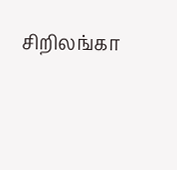சிறிலங்கா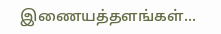இணையத்தளங்கள்...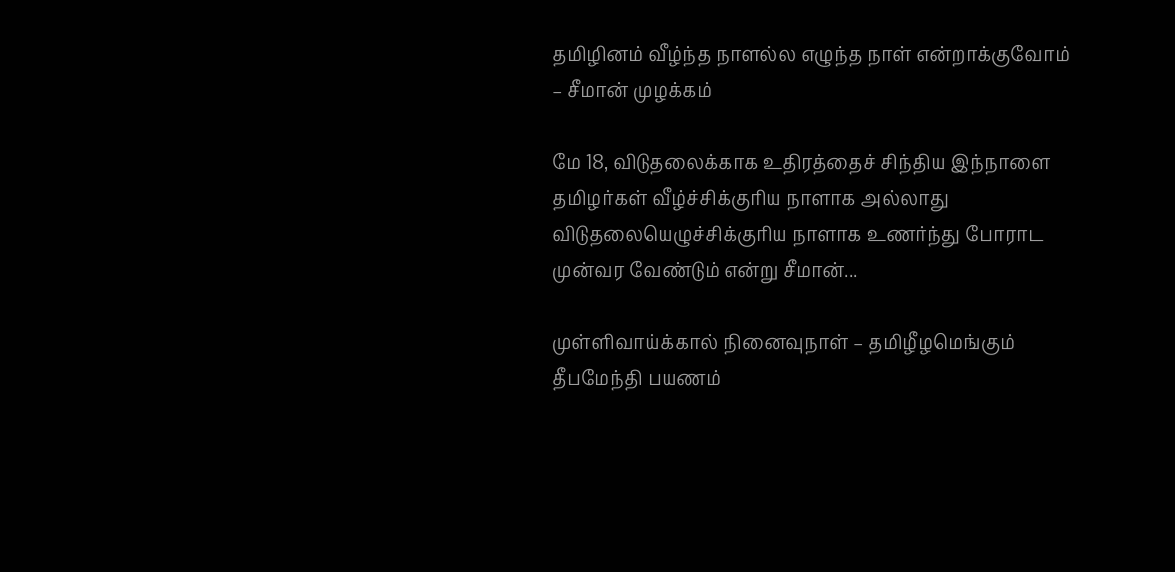தமிழினம் வீழ்ந்த நாளல்ல எழுந்த நாள் என்றாக்குவோம் – சீமான் முழக்கம்

மே 18, விடுதலைக்காக உதிரத்தைச் சிந்திய இந்நாளை தமிழர்கள் வீழ்ச்சிக்குரிய நாளாக அல்லாது விடுதலையெழுச்சிக்குரிய நாளாக உணர்ந்து போராட முன்வர வேண்டும் என்று சீமான்...

முள்ளிவாய்க்கால் நினைவுநாள் – தமிழீழமெங்கும் தீபமேந்தி பயணம்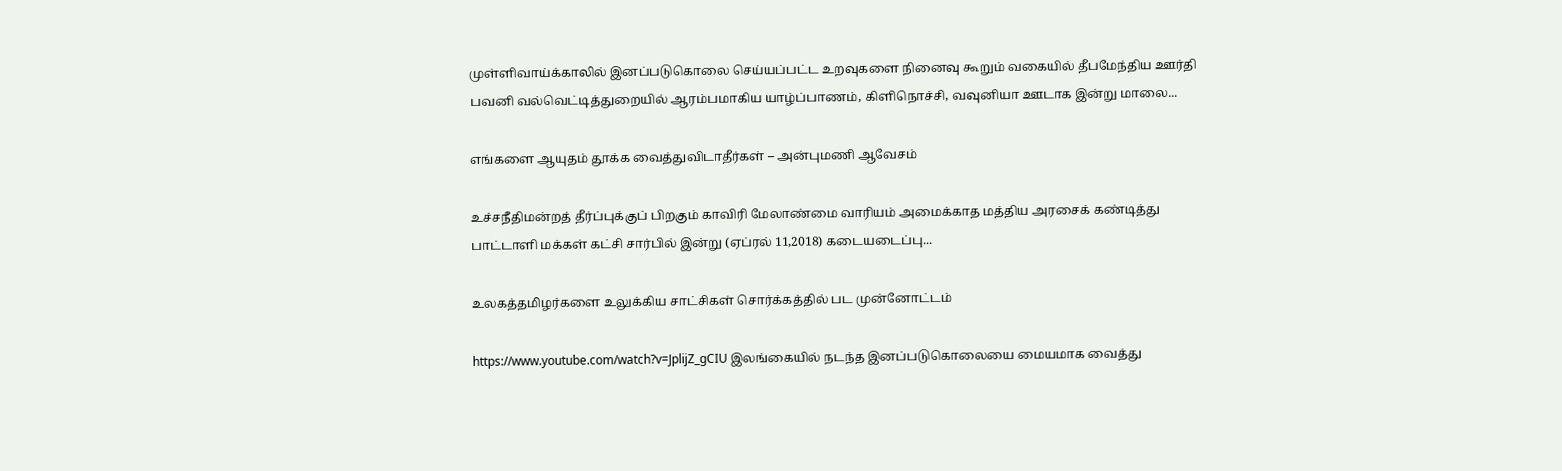முள்ளிவாய்க்காலில் இனப்படுகொலை செய்யப்பட்ட உறவுகளை நினைவு கூறும் வகையில் தீபமேந்திய ஊர்தி பவனி வல்வெட்டித்துறையில் ஆரம்பமாகிய யாழ்ப்பாணம், கிளிநொச்சி, வவுனியா ஊடாக இன்று மாலை...

எங்களை ஆயுதம் தூக்க வைத்துவிடாதீர்கள் – அன்புமணி ஆவேசம்

உச்சநீதிமன்றத் தீர்ப்புக்குப் பிறகும் காவிரி மேலாண்மை வாரியம் அமைக்காத மத்திய அரசைக் கண்டித்து பாட்டாளி மக்கள் கட்சி சார்பில் இன்று (ஏப்ரல் 11,2018) கடையடைப்பு...

உலகத்தமிழர்களை உலுக்கிய சாட்சிகள் சொர்க்கத்தில் பட முன்னோட்டம்

https://www.youtube.com/watch?v=JplijZ_gCIU இலங்கையில் நடந்த இனப்படுகொலையை மையமாக வைத்து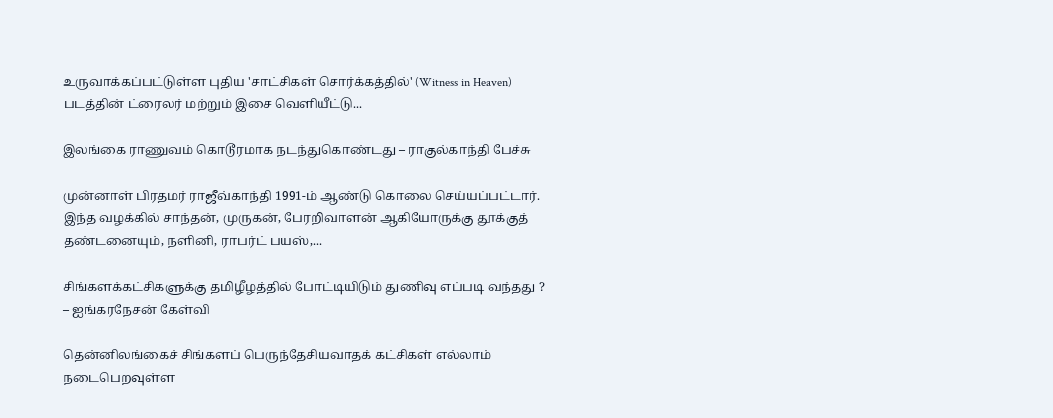உருவாக்கப்பட்டுள்ள புதிய 'சாட்சிகள் சொர்க்கத்தில்' (Witness in Heaven) படத்தின் ட்ரைலர் மற்றும் இசை வெளியீட்டு...

இலங்கை ராணுவம் கொடூரமாக நடந்துகொண்டது – ராகுல்காந்தி பேச்சு

முன்னாள் பிரதமர் ராஜீவ்காந்தி 1991-ம் ஆண்டு கொலை செய்யப்பட்டார். இந்த வழக்கில் சாந்தன், முருகன், பேரறிவாளன் ஆகியோருக்கு தூக்குத் தண்டனையும், நளினி, ராபர்ட் பயஸ்,...

சிங்களக்கட்சிகளுக்கு தமிழீழத்தில் போட்டியிடும் துணிவு எப்படி வந்தது ? – ஐங்கரநேசன் கேள்வி

தென்னிலங்கைச் சிங்களப் பெருந்தேசியவாதக் கட்சிகள் எல்லாம் நடைபெறவுள்ள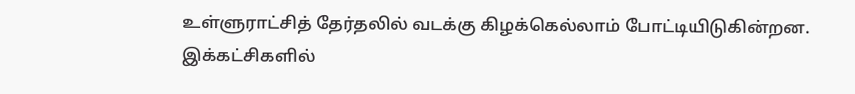உள்ளுராட்சித் தேர்தலில் வடக்கு கிழக்கெல்லாம் போட்டியிடுகின்றன. இக்கட்சிகளில்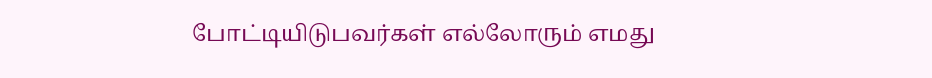போட்டியிடுபவர்கள் எல்லோரும் எமது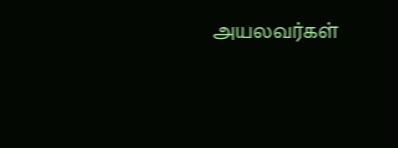அயலவர்கள்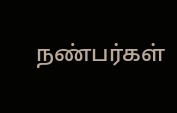நண்பர்கள்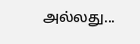அல்லது...